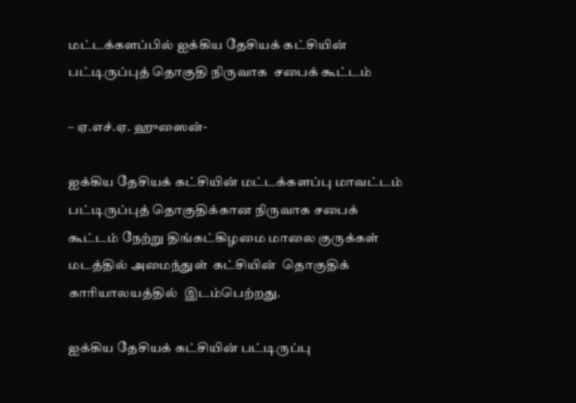மட்டக்களப்பில் ஐக்கிய தேசியக் கட்சியின் பட்டிருப்புத் தொகுதி நிருவாக  சபைக் கூட்டம்

– ஏ.எச்.ஏ. ஹுஸைன்-

ஐக்கிய தேசியக் கட்சியின் மட்டக்களப்பு மாவட்டம் பட்டிருப்புத் தொகுதிக்கான நிருவாக சபைக் கூட்டம் நேற்று திங்கட்கிழமை மாலை குருக்கள் மடத்தில் அமைந்துள்  கட்சியின்  தொகுதிக்  காரியாலயத்தில்  இடம்பெற்றது.

ஐக்கிய தேசியக் கட்சியின் பட்டிருப்பு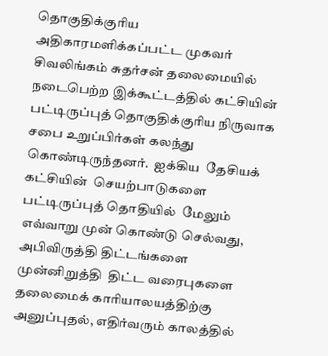தொகுதிக்குரிய அதிகாரமளிக்கப்பட்ட முகவர்  சிவலிங்கம் சுதர்சன் தலைமையில் நடைபெற்ற இக்கூட்டத்தில் கட்சியின் பட்டிருப்புத் தொகுதிக்குரிய நிருவாக சபை உறுப்பிர்கள் கலந்து  கொண்டிருந்தனர்.  ஐக்கிய  தேசியக்  கட்சியின்  செயற்பாடுகளை  பட்டிருப்புத் தொதியில்  மேலும் எவ்வாறு முன் கொண்டு செல்வது, அபிவிருத்தி திட்டங்களை  முன்னிறுத்தி  திட்ட வரைபுகளை  தலைமைக் காரியாலயத்திற்கு அனுப்புதல், எதிர்வரும் காலத்தில்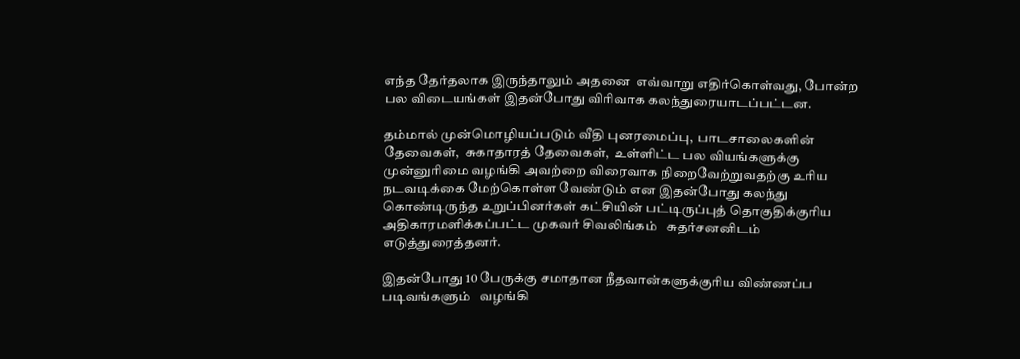எந்த தேர்தலாக இருந்தாலும் அதனை  எவ்வாறு எதிர்கொள்வது, போன்ற பல விடையங்கள் இதன்போது விரிவாக கலந்துரையாடப்பட்டன.

தம்மால் முன்மொழியப்படும் வீதி புனரமைப்பு,  பாடசாலைகளின்  தேவைகள்,  சுகாதாரத் தேவைகள்,  உள்ளிட்ட பல வியங்களுக்கு முன்னுரிமை வழங்கி அவற்றை விரைவாக நிறைவேற்றுவதற்கு உரிய நடவடிக்கை மேற்கொள்ள வேண்டும் என இதன்போது கலந்து கொண்டிருந்த உறுப்பினர்கள் கட்சியின் பட்டிருப்புத் தொகுதிக்குரிய அதிகாரமளிக்கப்பட்ட முகவர் சிவலிங்கம்   சுதர்சனனிடம்  எடுத்துரைத்தனர்.

இதன்போது 10 பேருக்கு சமாதான நீதவான்களுக்குரிய விண்ணப்ப படிவங்களும்   வழங்கி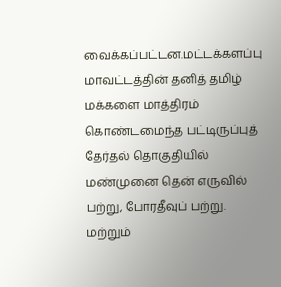வைக்கப்பட்டன.மட்டக்களப்பு மாவட்டத்தின் தனித் தமிழ் மக்களை மாத்திரம் கொண்டமைந்த பட்டிருப்புத் தேர்தல் தொகுதியில் மண்முனை தென் எருவில் பற்று, போரதீவுப் பற்று. மற்றும்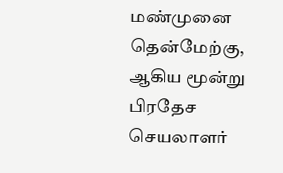மண்முனை தென்மேற்கு, ஆகிய மூன்று பிரதேச செயலாளர்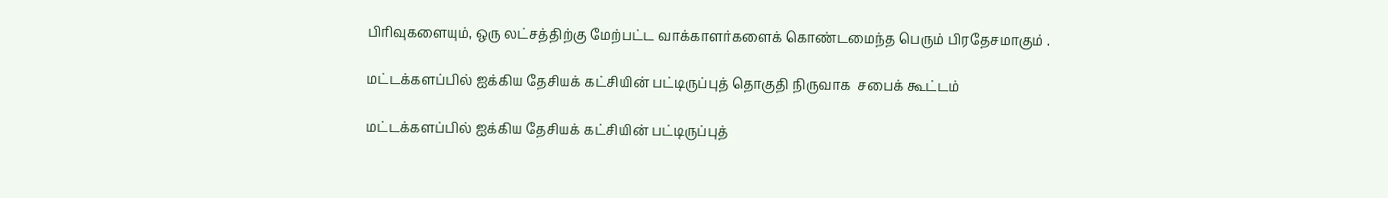பிரிவுகளையும், ஒரு லட்சத்திற்கு மேற்பட்ட வாக்காளர்களைக் கொண்டமைந்த பெரும் பிரதேசமாகும் .

மட்டக்களப்பில் ஐக்கிய தேசியக் கட்சியின் பட்டிருப்புத் தொகுதி நிருவாக  சபைக் கூட்டம்

மட்டக்களப்பில் ஐக்கிய தேசியக் கட்சியின் பட்டிருப்புத்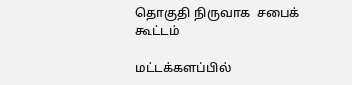தொகுதி நிருவாக  சபைக் கூட்டம்

மட்டக்களப்பில்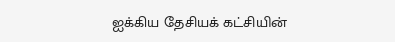ஐக்கிய தேசியக் கட்சியின்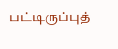பட்டிருப்புத்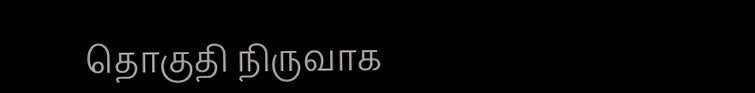தொகுதி நிருவாக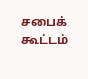சபைக் கூட்டம்